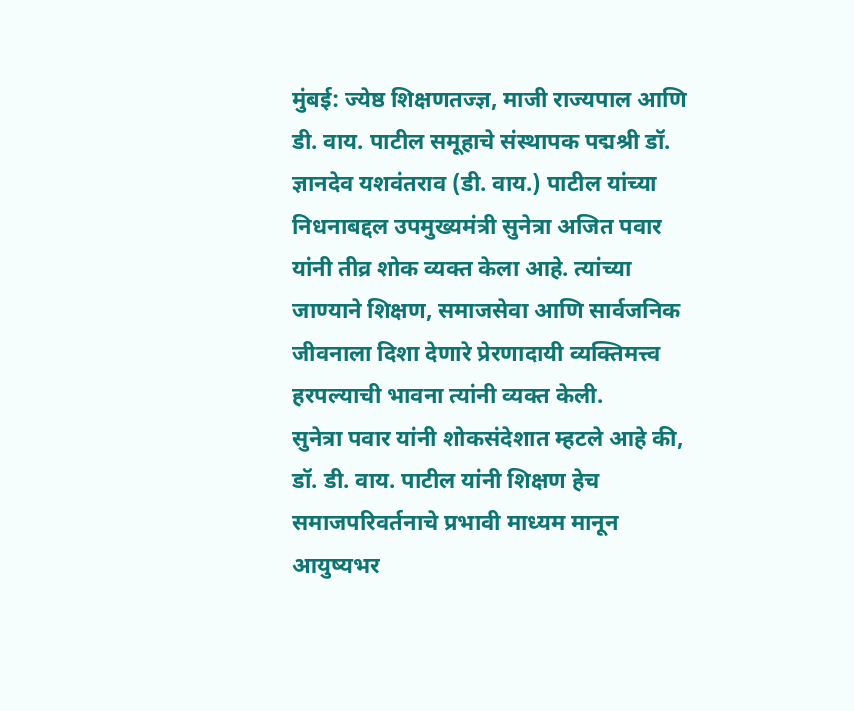मुंबई: ज्येष्ठ शिक्षणतज्ज्ञ, माजी राज्यपाल आणि डी. वाय. पाटील समूहाचे संस्थापक पद्मश्री डॉ. ज्ञानदेव यशवंतराव (डी. वाय.) पाटील यांच्या निधनाबद्दल उपमुख्यमंत्री सुनेत्रा अजित पवार यांनी तीव्र शोक व्यक्त केला आहे. त्यांच्या जाण्याने शिक्षण, समाजसेवा आणि सार्वजनिक जीवनाला दिशा देणारे प्रेरणादायी व्यक्तिमत्त्व हरपल्याची भावना त्यांनी व्यक्त केली.
सुनेत्रा पवार यांनी शोकसंदेशात म्हटले आहे की, डॉ. डी. वाय. पाटील यांनी शिक्षण हेच समाजपरिवर्तनाचे प्रभावी माध्यम मानून आयुष्यभर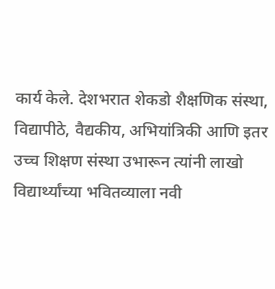कार्य केले. देशभरात शेकडो शैक्षणिक संस्था, विद्यापीठे, वैद्यकीय, अभियांत्रिकी आणि इतर उच्च शिक्षण संस्था उभारून त्यांनी लाखो विद्यार्थ्यांच्या भवितव्याला नवी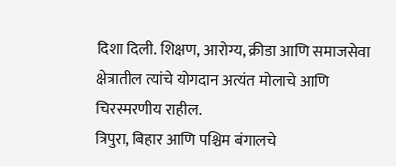दिशा दिली. शिक्षण, आरोग्य, क्रीडा आणि समाजसेवा क्षेत्रातील त्यांचे योगदान अत्यंत मोलाचे आणि चिरस्मरणीय राहील.
त्रिपुरा, बिहार आणि पश्चिम बंगालचे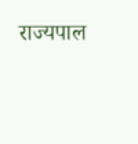राज्यपाल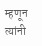म्हणून त्यांनी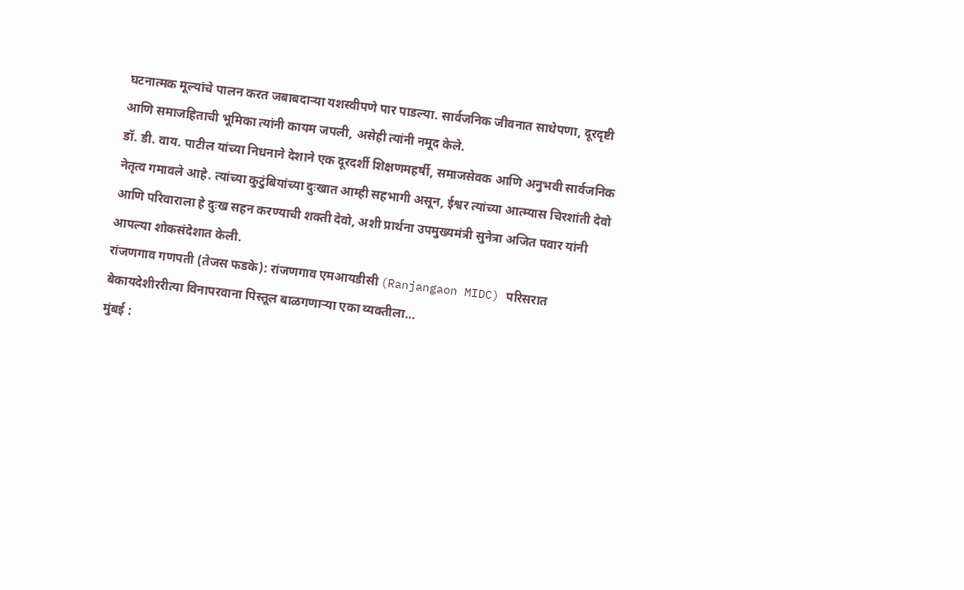घटनात्मक मूल्यांचे पालन करत जबाबदाऱ्या यशस्वीपणे पार पाडल्या. सार्वजनिक जीवनात साधेपणा, दूरदृष्टी आणि समाजहिताची भूमिका त्यांनी कायम जपली, असेही त्यांनी नमूद केले.
डॉ. डी. वाय. पाटील यांच्या निधनाने देशाने एक दूरदर्शी शिक्षणमहर्षी, समाजसेवक आणि अनुभवी सार्वजनिक नेतृत्व गमावले आहे. त्यांच्या कुटुंबियांच्या दुःखात आम्ही सहभागी असून, ईश्वर त्यांच्या आत्म्यास चिरशांती देवो आणि परिवाराला हे दुःख सहन करण्याची शक्ती देवो, अशी प्रार्थना उपमुख्यमंत्री सुनेत्रा अजित पवार यांनी आपल्या शोकसंदेशात केली.
रांजणगाव गणपती (तेजस फडके): रांजणगाव एमआयडीसी (Ranjangaon MIDC) परिसरात बेकायदेशीररीत्या विनापरवाना पिस्तूल बाळगणाऱ्या एका व्यक्तीला…
मुंबई :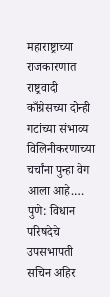महाराष्ट्राच्या राजकारणात राष्ट्रवादी काँग्रेसच्या दोन्ही गटांच्या संभाव्य विलिनीकरणाच्या चर्चांना पुन्हा वेग आला आहे.…
पुणे: विधान परिषदेचे उपसभापती सचिन अहिर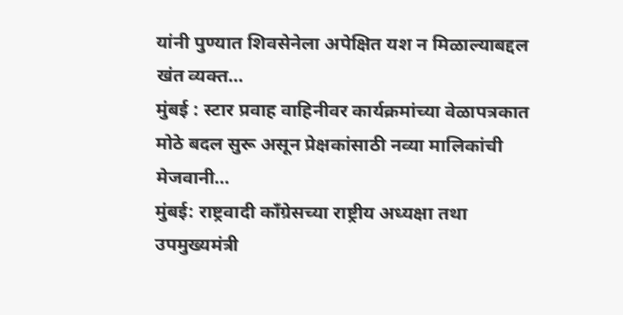यांनी पुण्यात शिवसेनेला अपेक्षित यश न मिळाल्याबद्दल खंत व्यक्त…
मुंबई : स्टार प्रवाह वाहिनीवर कार्यक्रमांच्या वेळापत्रकात मोठे बदल सुरू असून प्रेक्षकांसाठी नव्या मालिकांची मेजवानी…
मुंबई: राष्ट्रवादी काँग्रेसच्या राष्ट्रीय अध्यक्षा तथा उपमुख्यमंत्री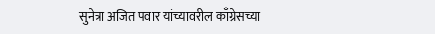सुनेत्रा अजित पवार यांच्यावरील काँग्रेसच्या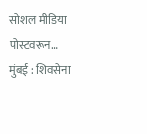सोशल मीडिया पोस्टवरून…
मुंबई : शिवसेना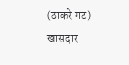(ठाकरे गट) खासदार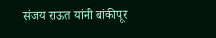संजय राऊत यांनी बांकीपूर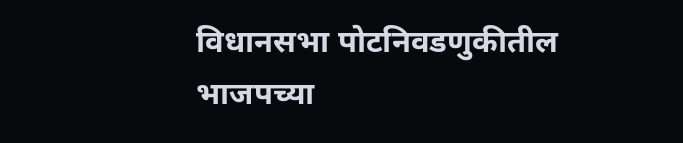विधानसभा पोटनिवडणुकीतील भाजपच्या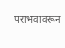पराभवावरून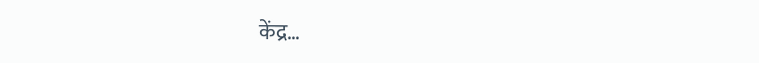केंद्र…